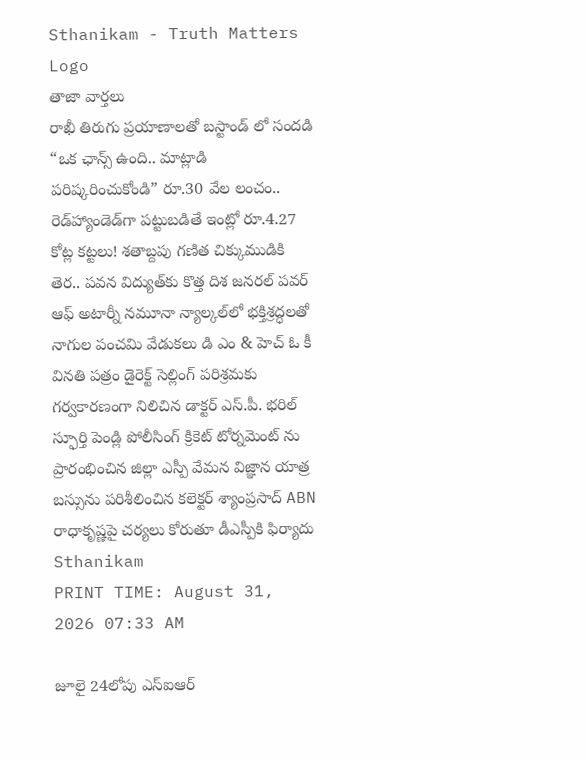Sthanikam - Truth Matters
Logo
తాజా వార్తలు
రాఖీ తిరుగు ప్రయాణాలతో బస్టాండ్ లో సందడి “ఒక ఛాన్స్‌ ఉంది.. మాట్లాడి పరిష్కరించుకోండి” రూ.30 వేల లంచం.. రెడ్‌హ్యాండెడ్‌గా పట్టుబడితే ఇంట్లో రూ.4.27 కోట్ల కట్టలు! శతాబ్దపు గణిత చిక్కుముడికి తెర.. పవన విద్యుత్‌కు కొత్త దిశ జనరల్ పవర్ ఆఫ్ అటార్నీ నమూనా న్యాల్కల్‌లో భక్తిశ్రద్ధలతో నాగుల పంచమి వేడుకలు డి ఎం & హెచ్ ఓ కీ వినతి పత్రం డైరెక్ట్ సెల్లింగ్ పరిశ్రమకు గర్వకారణంగా నిలిచిన డాక్టర్ ఎస్.పీ. భరిల్ స్ఫూర్తి పెండ్లి పోలీసింగ్ క్రికెట్ టోర్నమెంట్ ను ప్రారంభించిన జిల్లా ఎస్పీ వేమన విజ్ఞాన యాత్ర బస్సును పరిశీలించిన కలెక్టర్ శ్యాంప్రసాద్ ABN రాధాకృష్ణపై చర్యలు కోరుతూ డీఎస్పీకి ఫిర్యాదు
Sthanikam
PRINT TIME: August 31, 2026 07:33 AM

జూలై 24లోపు ఎస్‌ఐఆర్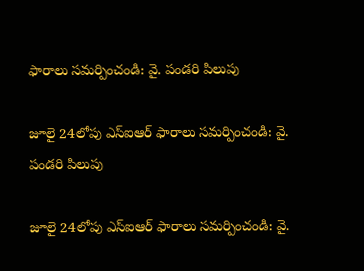ఫారాలు సమర్పించండి: వై. పండరి పిలుపు

జూలై 24లోపు ఎస్‌ఐఆర్ ఫారాలు సమర్పించండి: వై. పండరి పిలుపు

జూలై 24లోపు ఎస్‌ఐఆర్ ఫారాలు సమర్పించండి: వై.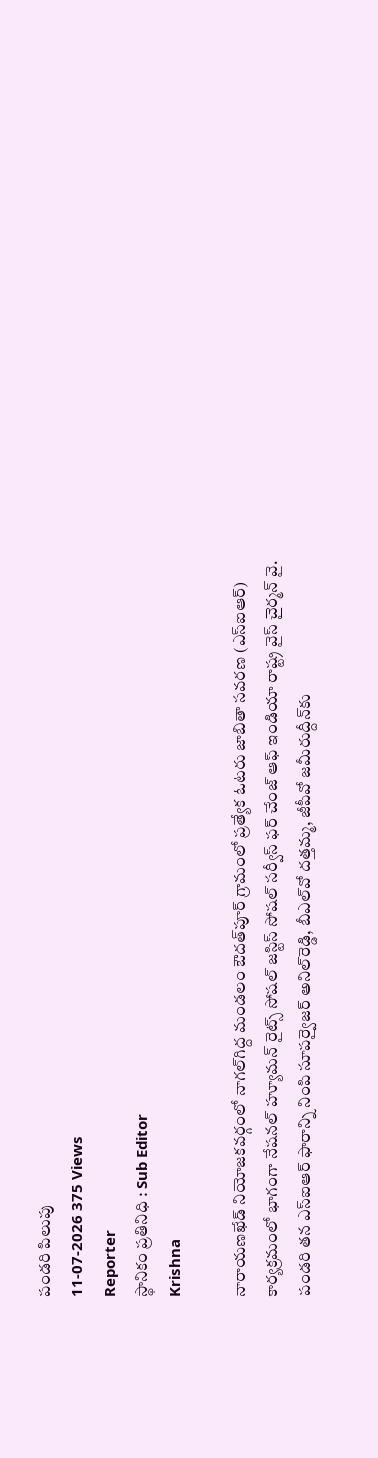పండరి పిలుపు
11-07-2026 375 Views
Reporter
స్థానికం ప్రతినిధి : Sub Editor
Krishna

నారాయణఖేడ్ నియోజకవర్గంలో నాగల్‌గిద్ద మండలం ఔదత్‌పూర్ గ్రామంలో ప్రత్యేక ఓటరు జాబితా సవరణ (ఎస్‌ఐఆర్) కార్యక్రమంలో భాగంగా నేషనల్ హ్యూమన్ రైట్స్ సోషల్ జస్టిస్ సోషల్ సర్వీస్ ఫర్ చేంజ్ ఆఫ్ ఇండియా రాష్ట్ర వైస్ చైర్మన్ వై. పండరి తన ఎస్‌ఐఆర్ ఫారాన్ని నింపి సూపర్వైజర్ అనిల్‌రెడ్డి, బీఎల్‌వో దత్తమ్మ, జీపీవో జమీరుద్దీన్‌కు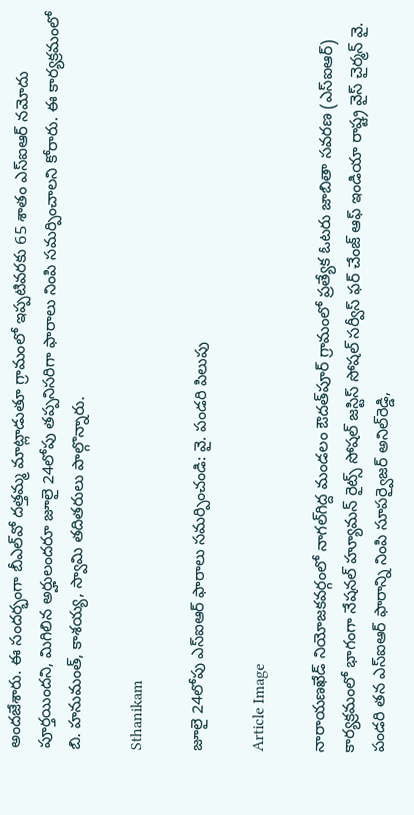అందజేశారు. ఈ సందర్భంగా బీఎల్‌వో దత్తమ్మ మాట్లాడుతూ గ్రామంలో ఇప్పటివరకు 65 శాతం ఎస్‌ఐఆర్ నమోదు పూర్తయిందని, మిగిలిన అర్హులందరూ జూలై 24లోపు తప్పనిసరిగా ఫారాలు నింపి సమర్పించాలని కోరారు. ఈ కార్యక్రమంలో బి. హనుమంత్, కాశయ్య, స్వామి తదితరులు పాల్గొన్నారు.

Sthanikam

జూలై 24లోపు ఎస్‌ఐఆర్ ఫారాలు సమర్పించండి: వై. పండరి పిలుపు

Article Image

నారాయణఖేడ్ నియోజకవర్గంలో నాగల్‌గిద్ద మండలం ఔదత్‌పూర్ గ్రామంలో ప్రత్యేక ఓటరు జాబితా సవరణ (ఎస్‌ఐఆర్) కార్యక్రమంలో భాగంగా నేషనల్ హ్యూమన్ రైట్స్ సోషల్ జస్టిస్ సోషల్ సర్వీస్ ఫర్ చేంజ్ ఆఫ్ ఇండియా రాష్ట్ర వైస్ చైర్మన్ వై. పండరి తన ఎస్‌ఐఆర్ ఫారాన్ని నింపి సూపర్వైజర్ అనిల్‌రెడ్డి,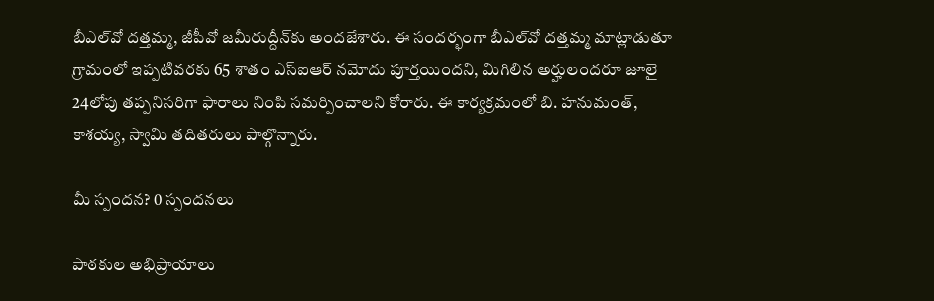బీఎల్‌వో దత్తమ్మ, జీపీవో జమీరుద్దీన్‌కు అందజేశారు. ఈ సందర్భంగా బీఎల్‌వో దత్తమ్మ మాట్లాడుతూ గ్రామంలో ఇప్పటివరకు 65 శాతం ఎస్‌ఐఆర్ నమోదు పూర్తయిందని, మిగిలిన అర్హులందరూ జూలై 24లోపు తప్పనిసరిగా ఫారాలు నింపి సమర్పించాలని కోరారు. ఈ కార్యక్రమంలో బి. హనుమంత్, కాశయ్య, స్వామి తదితరులు పాల్గొన్నారు.

మీ స్పందన? 0 స్పందనలు

పాఠకుల అభిప్రాయాలు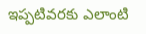ఇప్పటివరకు ఎలాంటి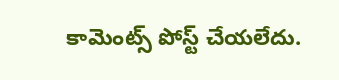కామెంట్స్ పోస్ట్ చేయలేదు.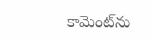కామెంట్‌ను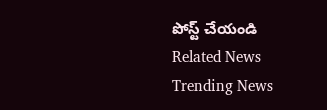పోస్ట్ చేయండి
Related News
Trending News